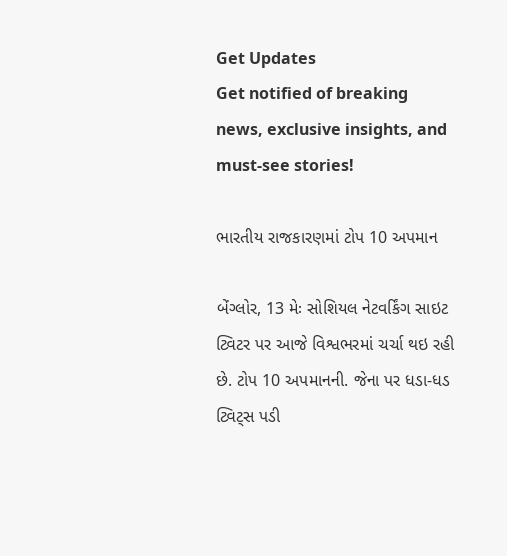Get Updates
Get notified of breaking news, exclusive insights, and must-see stories!

ભારતીય રાજકારણમાં ટોપ 10 અપમાન

બેંગ્લોર, 13 મેઃ સોશિયલ નેટવર્કિંગ સાઇટ ટ્વિટર પર આજે વિશ્વભરમાં ચર્ચા થઇ રહી છે. ટોપ 10 અપમાનની. જેના પર ધડા-ધડ ટ્વિટ્સ પડી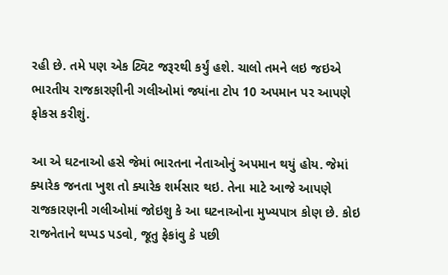રહી છે. તમે પણ એક ટ્વિટ જરૂરથી કર્યું હશે. ચાલો તમને લઇ જઇએ ભારતીય રાજકારણીની ગલીઓમાં જ્યાંના ટોપ 10 અપમાન પર આપણે ફોકસ કરીશું.

આ એ ઘટનાઓ હસે જેમાં ભારતના નેતાઓનું અપમાન થયું હોય. જેમાં ક્યારેક જનતા ખુશ તો ક્યારેક શર્મસાર થઇ. તેના માટે આજે આપણે રાજકારણની ગલીઓમાં જોઇશુ કે આ ઘટનાઓના મુખ્યપાત્ર કોણ છે. કોઇ રાજનેતાને થપ્પડ પડવો, જૂતુ ફેકાંવુ કે પછી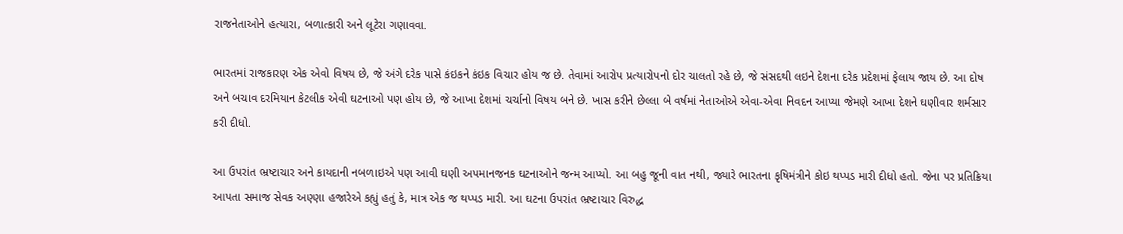રાજનેતાઓને હત્યારા, બળાત્કારી અને લૂટેરા ગણાવવા.

ભારતમાં રાજકારણ એક એવો વિષય છે, જે અંગે દરેક પાસે કંઇકને કંઇક વિચાર હોય જ છે. તેવામાં આરોપ પ્રત્યારોપનો દોર ચાલતો રહે છે, જે સંસદથી લઇને દેશના દરેક પ્રદેશમાં ફેલાય જાય છે. આ દોષ અને બચાવ દરમિયાન કેટલીક એવી ઘટનાઓ પણ હોય છે, જે આખા દેશમાં ચર્ચાનો વિષય બને છે. ખાસ કરીને છેલ્લા બે વર્ષમાં નેતાઓએ એવા-એવા નિવદન આપ્યા જેમણે આખા દેશને ઘણીવાર શર્મસાર કરી દીધો.

આ ઉપરાંત ભ્રષ્ટાચાર અને કાયદાની નબળાઇએ પણ આવી ઘણી અપમાનજનક ઘટનાઓને જન્મ આપ્યો. આ બહુ જૂની વાત નથી, જ્યારે ભારતના કૃષિમંત્રીને કોઇ થપ્પડ મારી દીધો હતો. જેના પર પ્રતિક્રિયા આપતા સમાજ સેવક અણ્ણા હજારેએ કહ્યું હતું કે, માત્ર એક જ થપ્પડ મારી. આ ઘટના ઉપરાંત ભ્રષ્ટાચાર વિરુદ્ધ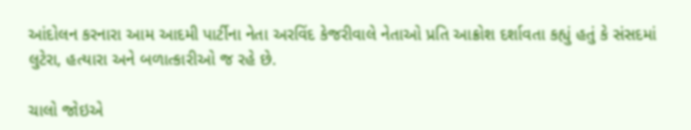આંદોલન કરનારા આમ આદમી પાર્ટીના નેતા અરવિંદ કેજરીવાલે નેતાઓ પ્રતિ આક્રોશ દર્શાવતા કહ્યું હતું કે સંસદમાં લુટેરા, હત્યારા અને બળાત્કારીઓ જ રહે છે.

ચાલો જોઇએ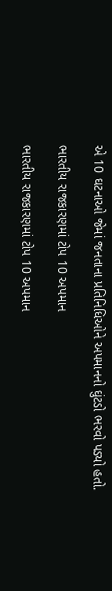એ 10 ઘટનાઓ જેમાં જનતાના પ્રતિનિધિઓને અપમાનનો ઘુંટડો ભરવો પડ્યો હતો.

ભારતીય રાજકારણમાં ટોપ 10 અપમાન

ભારતીય રાજકારણમાં ટોપ 10 અપમાન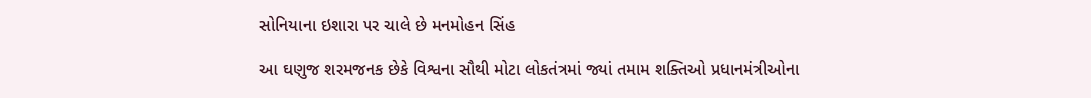સોનિયાના ઇશારા પર ચાલે છે મનમોહન સિંહ

આ ઘણુજ શરમજનક છેકે વિશ્વના સૌથી મોટા લોકતંત્રમાં જ્યાં તમામ શક્તિઓ પ્રધાનમંત્રીઓના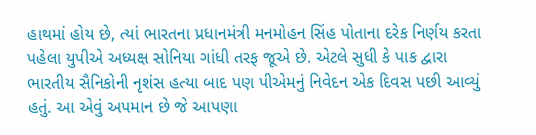હાથમાં હોય છે, ત્યાં ભારતના પ્રધાનમંત્રી મનમોહન સિંહ પોતાના દરેક નિર્ણય કરતા પહેલા યુપીએ અધ્યક્ષ સોનિયા ગાંધી તરફ જૂએ છે. એટલે સુધી કે પાક દ્વારા ભારતીય સૈનિકોની નૃશંસ હત્યા બાદ પણ પીએમનું નિવેદન એક દિવસ પછી આવ્યું હતું. આ એવું અપમાન છે જે આપણા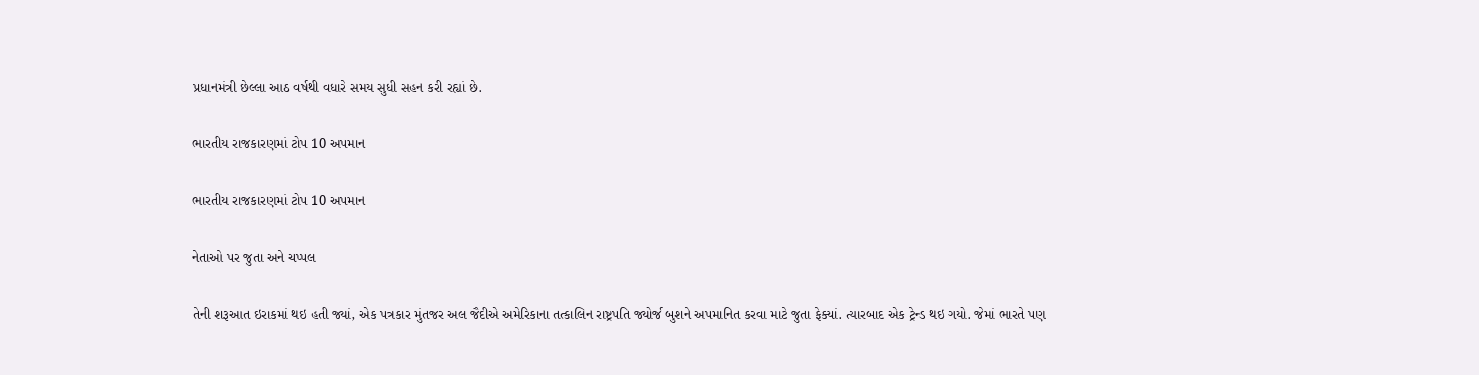પ્રધાનમંત્રી છેલ્લા આઠ વર્ષથી વધારે સમય સુધી સહન કરી રહ્યાં છે.

ભારતીય રાજકારણમાં ટોપ 10 અપમાન

ભારતીય રાજકારણમાં ટોપ 10 અપમાન

નેતાઓ પર જુતા અને ચપ્પલ

તેની શરૂઆત ઇરાકમાં થઇ હતી જ્યાં, એક પત્રકાર મુંતજર અલ જૈદીએ અમેરિકાના તત્કાલિન રાષ્ટ્રપતિ જ્યોર્જ બુશને અપમાનિત કરવા માટે જુતા ફેક્યાં. ત્યારબાદ એક ટ્રેન્ડ થઇ ગયો. જેમાં ભારતે પણ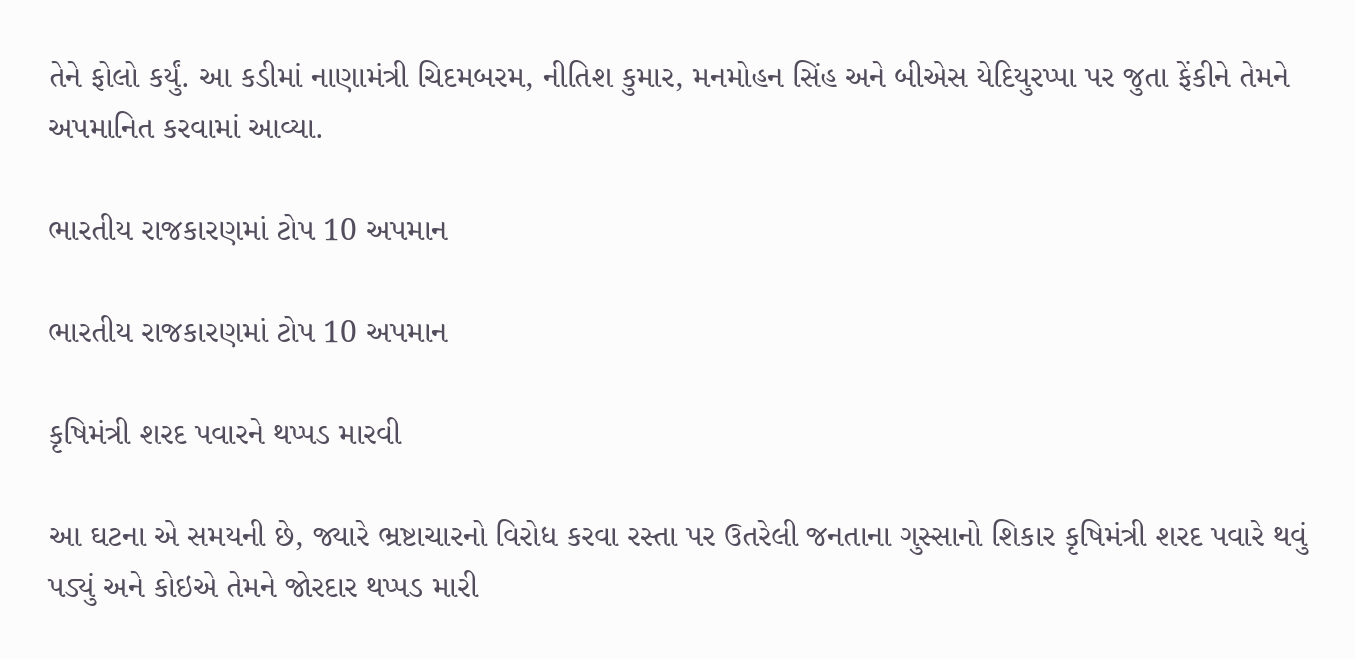તેને ફોલો કર્યું. આ કડીમાં નાણામંત્રી ચિદમબરમ, નીતિશ કુમાર, મનમોહન સિંહ અને બીએસ યેદિયુરપ્પા પર જુતા ફેંકીને તેમને અપમાનિત કરવામાં આવ્યા.

ભારતીય રાજકારણમાં ટોપ 10 અપમાન

ભારતીય રાજકારણમાં ટોપ 10 અપમાન

કૃષિમંત્રી શરદ પવારને થપ્પડ મારવી

આ ઘટના એ સમયની છે, જ્યારે ભ્રષ્ટાચારનો વિરોધ કરવા રસ્તા પર ઉતરેલી જનતાના ગુસ્સાનો શિકાર કૃષિમંત્રી શરદ પવારે થવું પડ્યું અને કોઇએ તેમને જોરદાર થપ્પડ મારી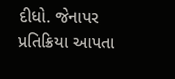દીધો. જેનાપર પ્રતિક્રિયા આપતા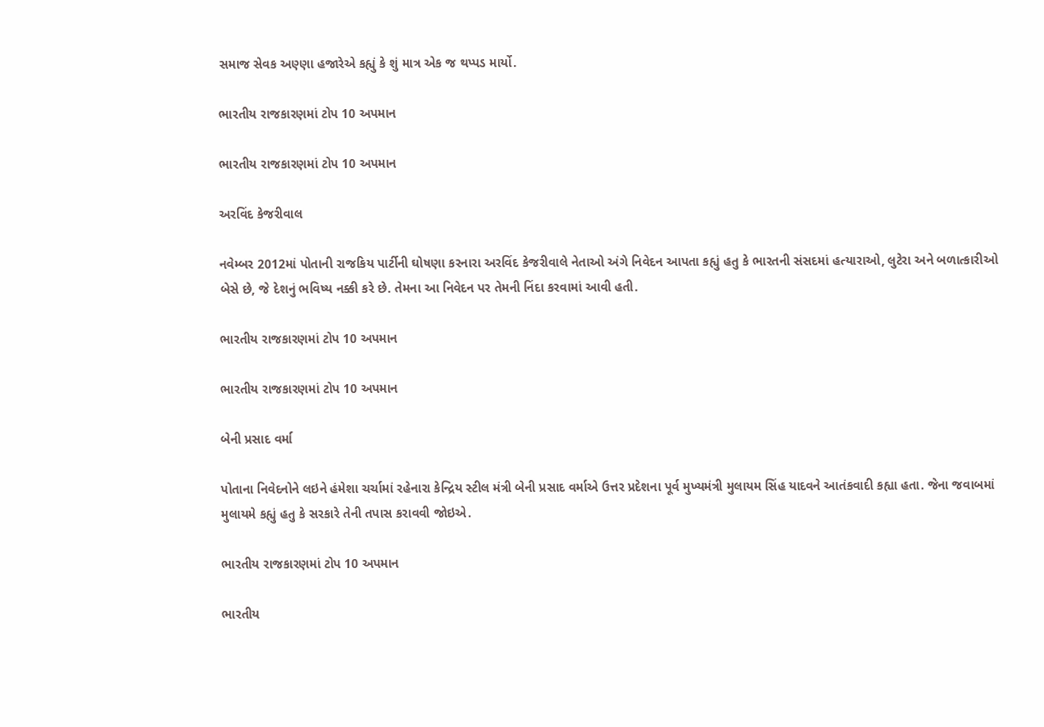સમાજ સેવક અણ્ણા હજારેએ કહ્યું કે શું માત્ર એક જ થપ્પડ માર્યો.

ભારતીય રાજકારણમાં ટોપ 10 અપમાન

ભારતીય રાજકારણમાં ટોપ 10 અપમાન

અરવિંદ કેજરીવાલ

નવેમ્બર 2012માં પોતાની રાજકિય પાર્ટીની ઘોષણા કરનારા અરવિંદ કેજરીવાલે નેતાઓ અંગે નિવેદન આપતા કહ્યું હતુ કે ભારતની સંસદમાં હત્યારાઓ, લુટેરા અને બળાત્કારીઓ બેસે છે, જે દેશનું ભવિષ્ય નક્કી કરે છે. તેમના આ નિવેદન પર તેમની નિંદા કરવામાં આવી હતી.

ભારતીય રાજકારણમાં ટોપ 10 અપમાન

ભારતીય રાજકારણમાં ટોપ 10 અપમાન

બેની પ્રસાદ વર્મા

પોતાના નિવેદનોને લઇને હંમેશા ચર્ચામાં રહેનારા કેન્દ્રિય સ્ટીલ મંત્રી બેની પ્રસાદ વર્માએ ઉત્તર પ્રદેશના પૂર્વ મુખ્યમંત્રી મુલાયમ સિંહ યાદવને આતંકવાદી કહ્યા હતા. જેના જવાબમાં મુલાયમે કહ્યું હતુ કે સરકારે તેની તપાસ કરાવવી જોઇએ.

ભારતીય રાજકારણમાં ટોપ 10 અપમાન

ભારતીય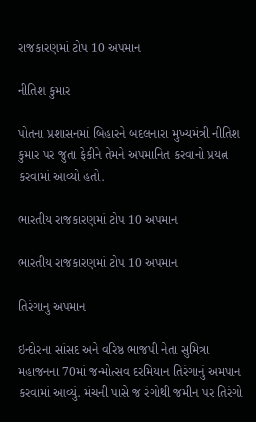રાજકારણમાં ટોપ 10 અપમાન

નીતિશ કુમાર

પોતના પ્રશાસનમાં બિહારને બદલનારા મુખ્યમંત્રી નીતિશ કુમાર પર જુતા ફેકીને તેમને અપમાનિત કરવાનો પ્રયત્ન કરવામાં આવ્યો હતો.

ભારતીય રાજકારણમાં ટોપ 10 અપમાન

ભારતીય રાજકારણમાં ટોપ 10 અપમાન

તિરંગાનુ અપમાન

ઇન્દોરના સાંસદ અને વરિષ્ઠ ભાજપી નેતા સુમિત્રા મહાજનના 70માં જન્મોત્સવ દરમિયાન તિરંગાનું અમપાન કરવામાં આવ્યું. મંચની પાસે જ રંગોથી જમીન પર તિરંગો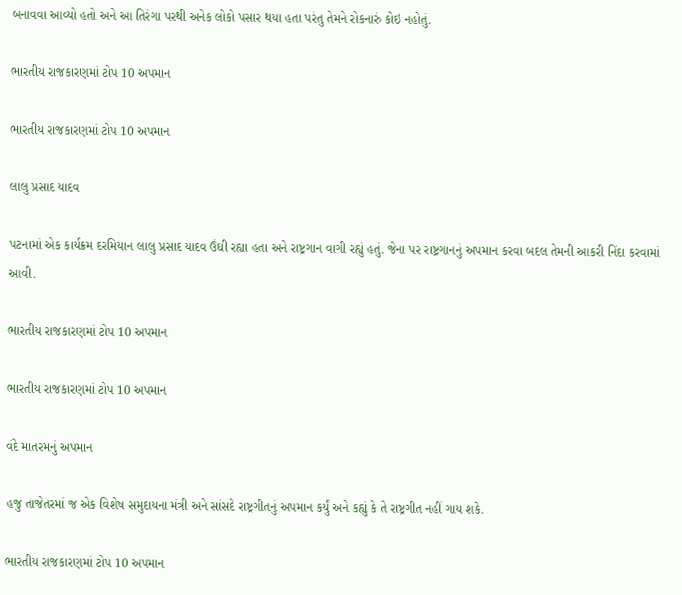બનાવવા આવ્યો હતો અને આ તિરંગા પરથી અનેક લોકો પસાર થયા હતા પરંતુ તેમને રોકનારું કોઇ નહોતું.

ભારતીય રાજકારણમાં ટોપ 10 અપમાન

ભારતીય રાજકારણમાં ટોપ 10 અપમાન

લાલુ પ્રસાદ યાદવ

પટનામાં એક કાર્યક્રમ દરમિયાન લાલુ પ્રસાદ યાદવ ઉંઘી રહ્યા હતા અને રાષ્ટ્રગાન વાગી રહ્યું હતું. જેના પર રાષ્ટ્રગાનનું અપમાન કરવા બદલ તેમની આકરી નિંદા કરવામાં આવી.

ભારતીય રાજકારણમાં ટોપ 10 અપમાન

ભારતીય રાજકારણમાં ટોપ 10 અપમાન

વંદે માતરમનું અપમાન

હજુ તાજેતરમાં જ એક વિશેષ સમુદાયના મંત્રી અને સાંસદે રાષ્ટ્રગીતનું અપમાન કર્યું અને કહ્યું કે તે રાષ્ટ્રગીત નહીં ગાય શકે.

ભારતીય રાજકારણમાં ટોપ 10 અપમાન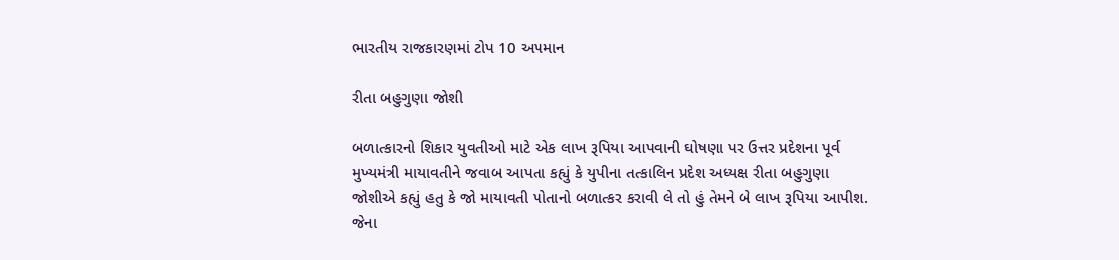ભારતીય રાજકારણમાં ટોપ 10 અપમાન

રીતા બહુગુણા જોશી

બળાત્કારનો શિકાર યુવતીઓ માટે એક લાખ રૂપિયા આપવાની ઘોષણા પર ઉત્તર પ્રદેશના પૂર્વ મુખ્યમંત્રી માયાવતીને જવાબ આપતા કહ્યું કે યુપીના તત્કાલિન પ્રદેશ અધ્યક્ષ રીતા બહુગુણા જોશીએ કહ્યું હતુ કે જો માયાવતી પોતાનો બળાત્કર કરાવી લે તો હું તેમને બે લાખ રૂપિયા આપીશ. જેના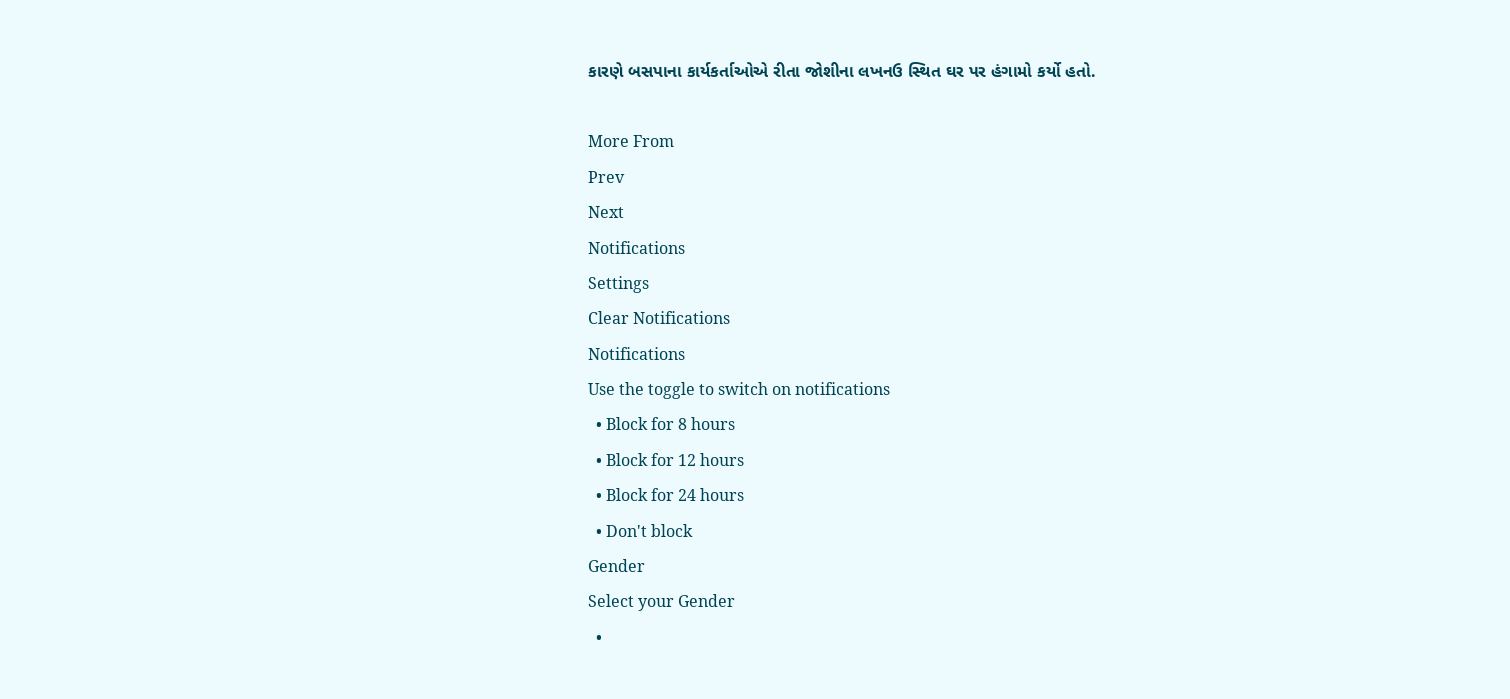કારણે બસપાના કાર્યકર્તાઓએ રીતા જોશીના લખનઉ સ્થિત ઘર પર હંગામો કર્યો હતો.

More From
Prev
Next
Notifications
Settings
Clear Notifications
Notifications
Use the toggle to switch on notifications
  • Block for 8 hours
  • Block for 12 hours
  • Block for 24 hours
  • Don't block
Gender
Select your Gender
  •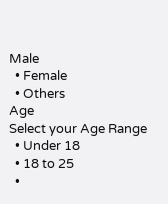Male
  • Female
  • Others
Age
Select your Age Range
  • Under 18
  • 18 to 25
  •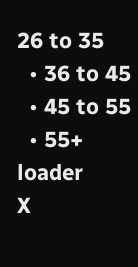26 to 35
  • 36 to 45
  • 45 to 55
  • 55+
loader
X